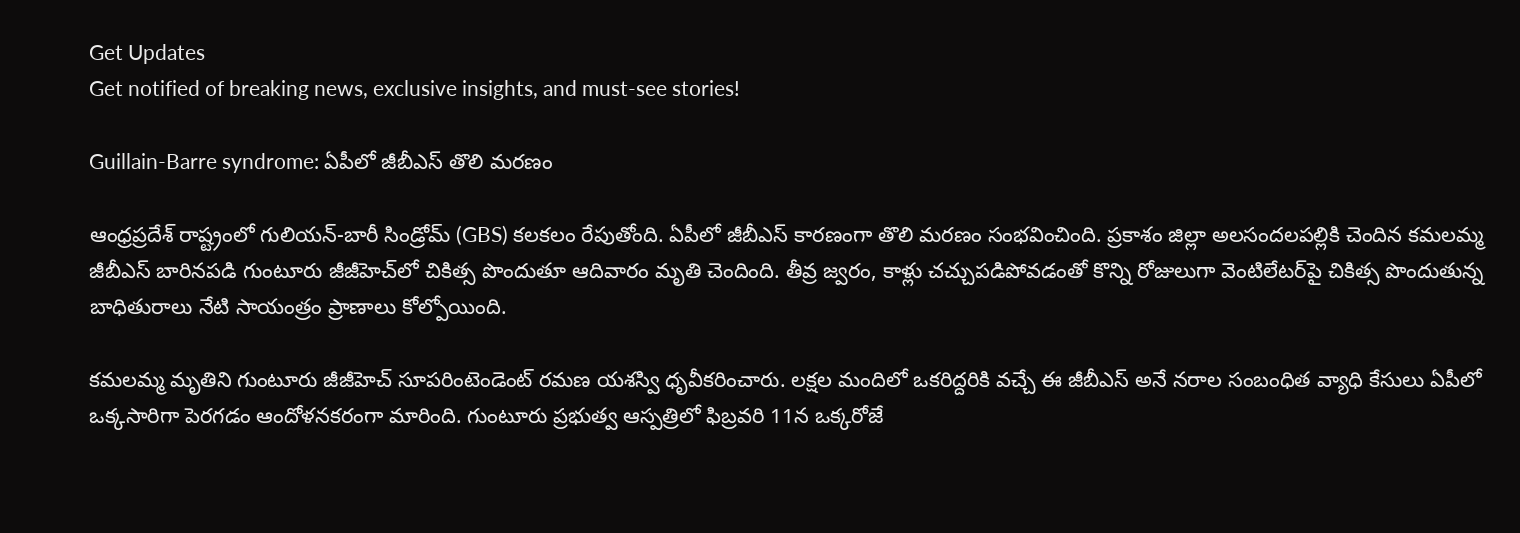Get Updates
Get notified of breaking news, exclusive insights, and must-see stories!

Guillain-Barre syndrome: ఏపీలో జీబీఎస్ తొలి మరణం

ఆంధ్రప్రదేశ్ రాష్ట్రంలో గులియన్-బారీ సిండ్రోమ్ (GBS) కలకలం రేపుతోంది. ఏపీలో జీబీఎస్ కారణంగా తొలి మరణం సంభవించింది. ప్రకాశం జిల్లా అలసందలపల్లికి చెందిన కమలమ్మ జీబీఎస్‌ బారినపడి గుంటూరు జీజీహెచ్‌లో చికిత్స పొందుతూ ఆదివారం మృతి చెందింది. తీవ్ర జ్వరం, కాళ్లు చచ్చుపడిపోవడంతో కొన్ని రోజులుగా వెంటిలేటర్‌పై చికిత్స పొందుతున్న బాధితురాలు నేటి సాయంత్రం ప్రాణాలు కోల్పోయింది.

కమలమ్మ మృతిని గుంటూరు జీజీహెచ్ సూపరింటెండెంట్ రమణ యశస్వి ధృవీకరించారు. లక్షల మందిలో ఒకరిద్దరికి వచ్చే ఈ జీబీఎస్ అనే నరాల సంబంధిత వ్యాధి కేసులు ఏపీలో ఒక్కసారిగా పెరగడం ఆందోళనకరంగా మారింది. గుంటూరు ప్రభుత్వ ఆస్పత్రిలో ఫిబ్రవరి 11న ఒక్కరోజే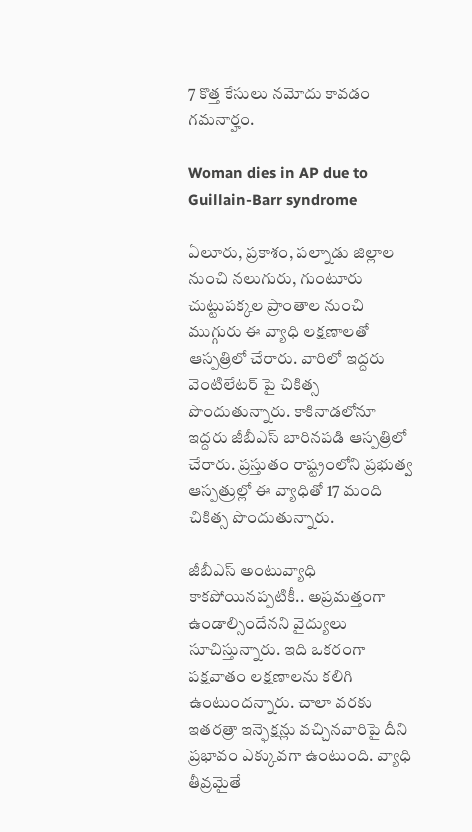7 కొత్త కేసులు నమోదు కావడం గమనార్హం.

Woman dies in AP due to Guillain-Barr syndrome

ఏలూరు, ప్రకాశం, పల్నాడు జిల్లాల నుంచి నలుగురు, గుంటూరు చుట్టుపక్కల ప్రాంతాల నుంచి ముగ్గురు ఈ వ్యాధి లక్షణాలతో ఆస్పత్రిలో చేరారు. వారిలో ఇద్దరు వెంటిలేటర్ పై చికిత్స పొందుతున్నారు. కాకినాడలోనూ ఇద్దరు జీబీఎస్ బారినపడి ఆస్పత్రిలో చేరారు. ప్రస్తుతం రాష్ట్రంలోని ప్రభుత్వ ఆస్పత్రుల్లో ఈ వ్యాధితో 17 మంది చికిత్స పొందుతున్నారు.

జీబీఎస్ అంటువ్యాధి కాకపోయినప్పటికీ.. అప్రమత్తంగా ఉండాల్సిందేనని వైద్యులు సూచిస్తున్నారు. ఇది ఒకరంగా పక్షవాతం లక్షణాలను కలిగి ఉంటుందన్నారు. చాలా వరకు ఇతరత్రా ఇన్ఫెక్షన్లు వచ్చినవారిపై దీని ప్రభావం ఎక్కువగా ఉంటుంది. వ్యాధి తీవ్రమైతే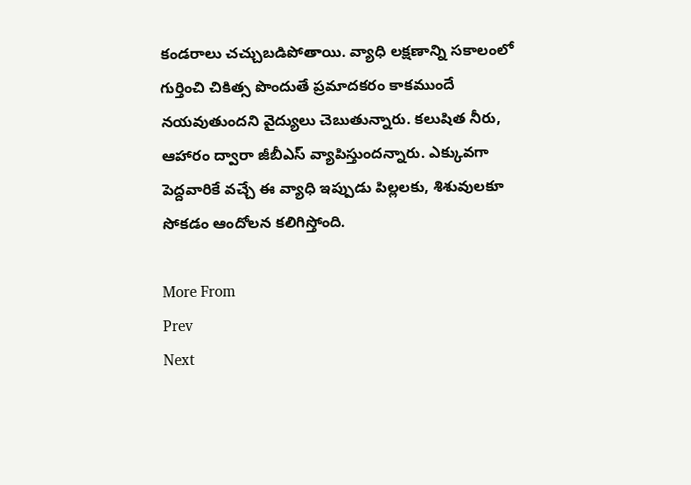కండరాలు చచ్చుబడిపోతాయి. వ్యాధి లక్షణాన్ని సకాలంలో గుర్తించి చికిత్స పొందుతే ప్రమాదకరం కాకముందే నయవుతుందని వైద్యులు చెబుతున్నారు. కలుషిత నీరు, ఆహారం ద్వారా జీబీఎస్ వ్యాపిస్తుందన్నారు. ఎక్కువగా పెద్దవారికే వచ్చే ఈ వ్యాధి ఇప్పుడు పిల్లలకు, శిశువులకూ సోకడం ఆందోలన కలిగిస్తోంది.

More From
Prev
Next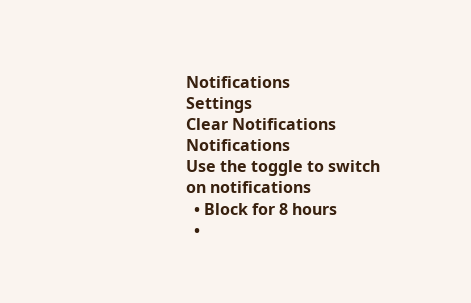Notifications
Settings
Clear Notifications
Notifications
Use the toggle to switch on notifications
  • Block for 8 hours
  •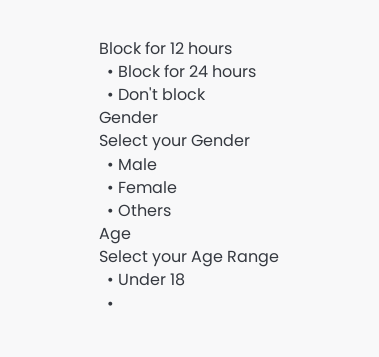Block for 12 hours
  • Block for 24 hours
  • Don't block
Gender
Select your Gender
  • Male
  • Female
  • Others
Age
Select your Age Range
  • Under 18
  •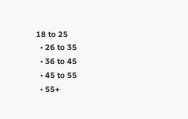18 to 25
  • 26 to 35
  • 36 to 45
  • 45 to 55
  • 55+